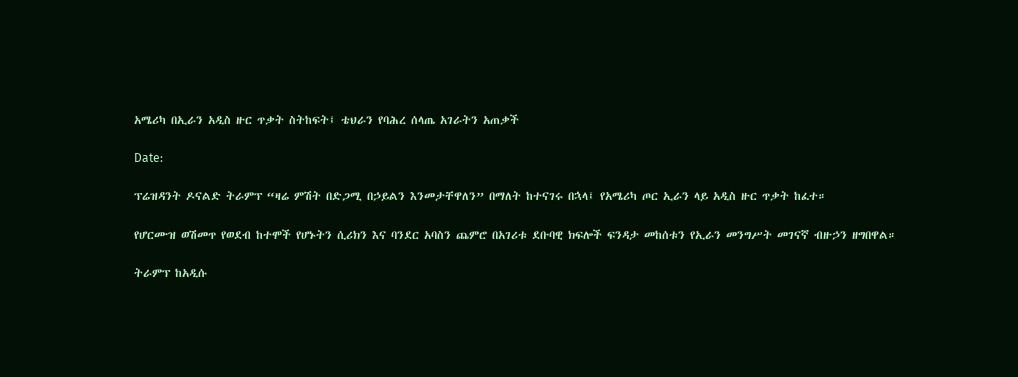አሜሪካ በኢራን አዲስ ዙር ጥቃት ስትከፍት፤ ቴህራን የባሕረ ሰላጤ አገራትን አጠቃች

Date:

ፕሬዝዳንት ዶናልድ ትራምፕ “ዛሬ ምሽት በድጋሚ በኃይልን እንመታቸዋለን” በማለት ከተናገሩ በኋላ፤ የአሜሪካ ጦር ኢራን ላይ አዲስ ዙር ጥቃት ከፈተ።

የሆርሙዝ ወሽመጥ የወደብ ከተሞች የሆኑትን ሲሪክን እና ባንደር አባስን ጨምሮ በአገሪቱ ደቡባዊ ክፍሎች ፍንዳታ መከሰቱን የኢራን መንግሥት መገናኛ ብዙኃን ዘግበዋል።

ትራምፕ ከአዲሱ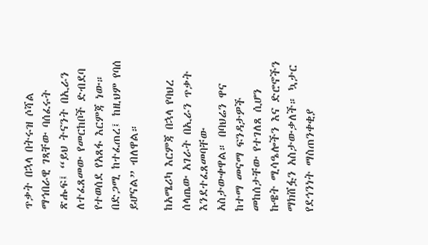ጥቃት በኋላ በትሩዝ ሶሻል ማኅበራዊ ገጻቸው ባሰፈሩት ጽሑፍ፤ “ይህ ትናንት በኢራን ለተፈጸመው የመርከቦች ድብደባ የተወሰደ የአጸፋ እርምጃ ነው። በድጋሚ ከተፈጠረ፤ ከዚህም የባሰ ይሆናል” ብለዋል።

ከአሜሪካ እርምጃ በኋላ የባህረ ሰላጤው አገራት በኢራን ጥቃት እንደተፈጸመባቸው አስታውቀዋል። በባህሬን ዋና ከተማ መናማ ፍንዳታዎች መከሰታቸው የተገለጸ ሲሆን ኩዌት ሚሳዔሎችን እና ድሮኖችን ማክሸፏን አስታውቃለች። ኳታር የደኅንነት ማስጠንቀቂያ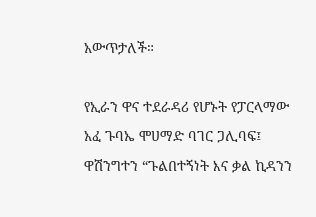አውጥታለች።

የኢራን ዋና ተደራዳሪ የሆኑት የፓርላማው አፈ ጉባኤ ሞሀማድ ባገር ጋሊባፍ፤ ዋሽንግተን “ጉልበተኝነት እና ቃል ኪዳንን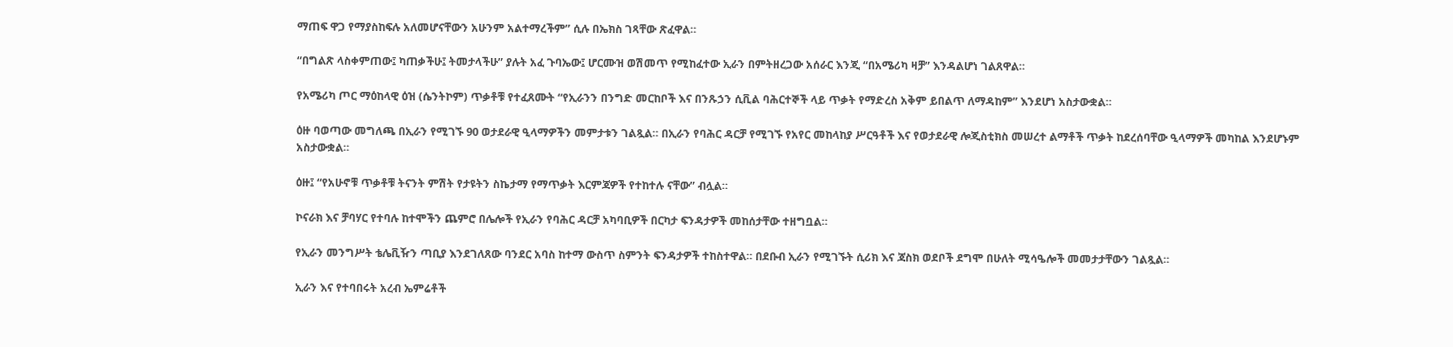ማጠፍ ዋጋ የማያስከፍሉ አለመሆናቸውን አሁንም አልተማረችም” ሲሉ በኤክስ ገጻቸው ጽፈዋል።

“በግልጽ ላስቀምጠው፤ ካጠቃችሁ፤ ትመታላችሁ” ያሉት አፈ ጉባኤው፤ ሆርሙዝ ወሽመጥ የሚከፈተው ኢራን በምትዘረጋው አሰራር እንጂ “በአሜሪካ ዛቻ” እንዳልሆነ ገልጸዋል።

የአሜሪካ ጦር ማዕከላዊ ዕዝ (ሴንትኮም) ጥቃቶቹ የተፈጸሙት “የኢራንን በንግድ መርከቦች እና በንጹኃን ሲቪል ባሕርተኞች ላይ ጥቃት የማድረስ አቅም ይበልጥ ለማዳከም” እንደሆነ አስታውቋል።

ዕዙ ባወጣው መግለጫ በኢራን የሚገኙ 90 ወታደራዊ ዒላማዎችን መምታቱን ገልጿል። በኢራን የባሕር ዳርቻ የሚገኙ የአየር መከላከያ ሥርዓቶች እና የወታደራዊ ሎጂስቲክስ መሠረተ ልማቶች ጥቃት ከደረሰባቸው ዒላማዎች መካከል እንደሆኑም አስታውቋል።

ዕዙ፤ “የአሁኖቹ ጥቃቶቹ ትናንት ምሽት የታዩትን ስኬታማ የማጥቃት እርምጃዎች የተከተሉ ናቸው” ብሏል።

ኮናራክ እና ቻባሃር የተባሉ ከተሞችን ጨምሮ በሌሎች የኢራን የባሕር ዳርቻ አካባቢዎች በርካታ ፍንዳታዎች መከሰታቸው ተዘግቧል።

የኢራን መንግሥት ቴሌቪዥን ጣቢያ እንደገለጸው ባንደር አባስ ከተማ ውስጥ ስምንት ፍንዳታዎች ተከስተዋል። በደቡብ ኢራን የሚገኙት ሲሪክ እና ጃስክ ወደቦች ደግሞ በሁለት ሚሳዔሎች መመታታቸውን ገልጿል።

ኢራን እና የተባበሩት አረብ ኤምሬቶች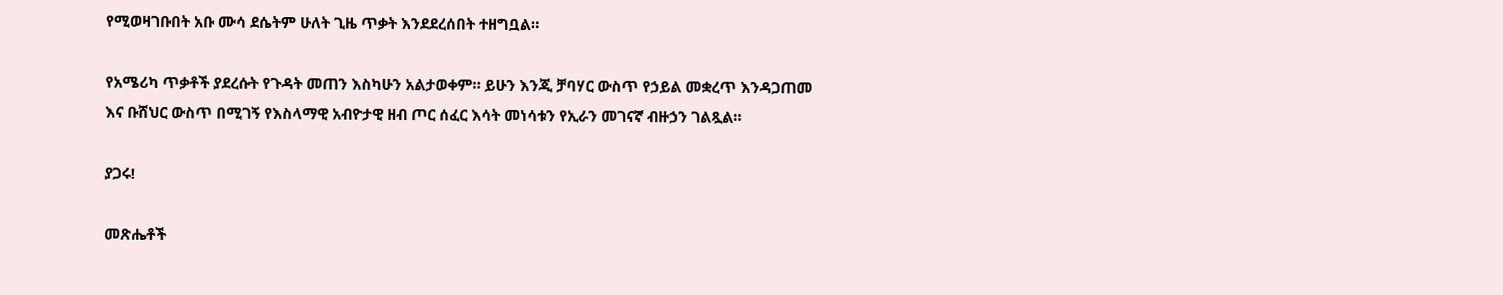የሚወዛገቡበት አቡ ሙሳ ደሴትም ሁለት ጊዜ ጥቃት እንደደረሰበት ተዘግቧል።

የአሜሪካ ጥቃቶች ያደረሱት የጉዳት መጠን እስካሁን አልታወቀም። ይሁን እንጂ ቻባሃር ውስጥ የኃይል መቋረጥ እንዳጋጠመ እና ቡሸህር ውስጥ በሚገኝ የእስላማዊ አብዮታዊ ዘብ ጦር ሰፈር እሳት መነሳቱን የኢራን መገናኛ ብዙኃን ገልጿል።

ያጋሩ!

መጽሔቶች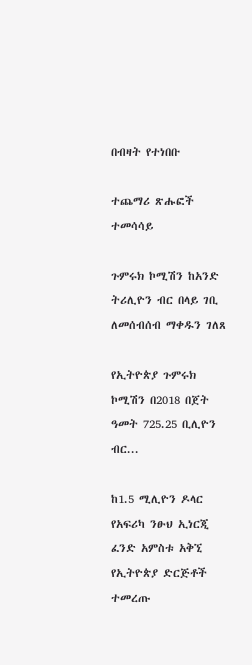በብዛት የተነበቡ

ተጨማሪ ጽሑፎች
ተመሳሳይ

ጉምሩክ ኮሚሽን ከአንድ ትሪሊዮን ብር በላይ ገቢ ለመሰብሰብ ማቀዱን ገለጸ

የኢትዮጵያ ጉምሩክ ኮሚሽን በ2018 በጀት ዓመት 725.25 ቢሊዮን ብር...

ከ1.5 ሚሊዮን ዶላር የአፍሪካ ንፁህ ኢነርጂ ፈንድ አምስቱ አቅኚ የኢትዮጵያ ድርጅቶች ተመረጡ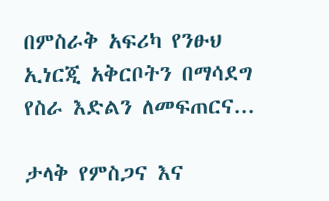በምስራቅ አፍሪካ የንፁህ ኢነርጂ አቅርቦትን በማሳደግ የስራ እድልን ለመፍጠርና...

ታላቅ የምስጋና እና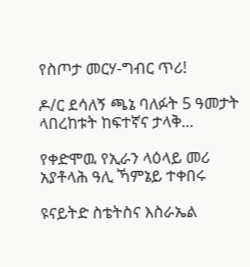የስጦታ መርሃ-ግብር ጥሪ!

ዶ/ር ደሳለኝ ጫኔ ባለፉት 5 ዓመታት ላበረከቱት ከፍተኛና ታላቅ...

የቀድሞዉ የኢራን ላዕላይ መሪ አያቶላሕ ዓሊ ኻምኔይ ተቀበሩ

ዩናይትድ ስቴትስና እስራኤል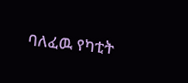ባለፈዉ የካቲት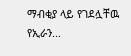ማብቂያ ላይ የገደሏቸዉ የኢራን...